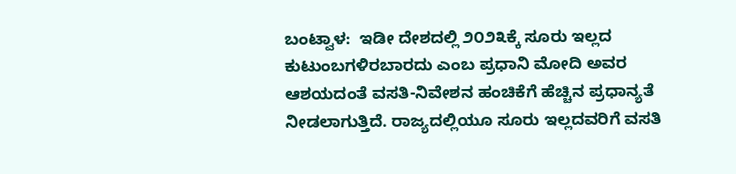ಬಂಟ್ವಾಳ:  ಇಡೀ ದೇಶದಲ್ಲಿ ೨೦೨೩ಕ್ಕೆ ಸೂರು ಇಲ್ಲದ ಕುಟುಂಬಗಳಿರಬಾರದು ಎಂಬ ಪ್ರಧಾನಿ ಮೋದಿ ಅವರ ಆಶಯದಂತೆ ವಸತಿ-ನಿವೇಶನ ಹಂಚಿಕೆಗೆ ಹೆಚ್ಚಿನ ಪ್ರಧಾನ್ಯತೆ ನೀಡಲಾಗುತ್ತಿದೆ. ರಾಜ್ಯದಲ್ಲಿಯೂ ಸೂರು ಇಲ್ಲದವರಿಗೆ ವಸತಿ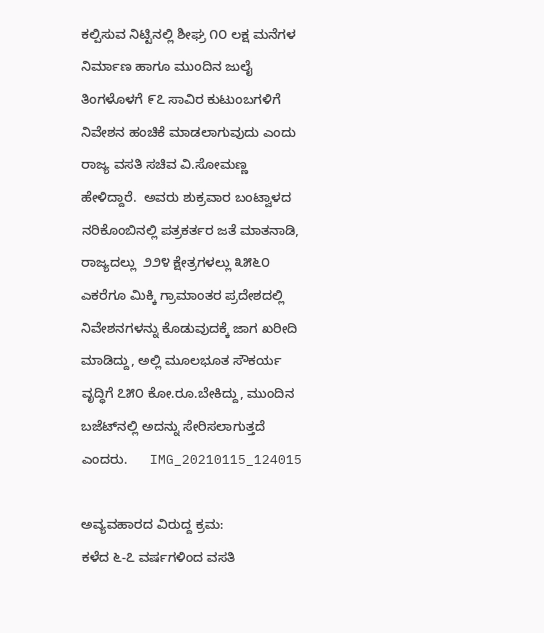ಕಲ್ಪಿಸುವ ನಿಟ್ಟಿನಲ್ಲಿ ಶೀಘ್ರ ೧೦ ಲಕ್ಷ ಮನೆಗಳ ನಿರ್ಮಾಣ ಹಾಗೂ ಮುಂದಿನ ಜುಲೈ ತಿಂಗಳೊಳಗೆ ೯೭ ಸಾವಿರ ಕುಟುಂಬಗಳಿಗೆ ನಿವೇಶನ ಹಂಚಿಕೆ ಮಾಡಲಾಗುವುದು ಎಂದು ರಾಜ್ಯ ವಸತಿ ಸಚಿವ ವಿ.ಸೋಮಣ್ಣ ಹೇಳಿದ್ದಾರೆ.  ಅವರು ಶುಕ್ರವಾರ ಬಂಟ್ವಾಳದ ನರಿಕೊಂಬಿನಲ್ಲಿ ಪತ್ರಕರ್ತರ ಜತೆ ಮಾತನಾಡಿ, ರಾಜ್ಯದಲ್ಲು  ೨೨೪ ಕ್ಷೇತ್ರಗಳಲ್ಲು ೩೫೬೦ ಎಕರೆಗೂ ಮಿಕ್ಕಿ ಗ್ರಾಮಾಂತರ ಪ್ರದೇಶದಲ್ಲಿ ನಿವೇಶನಗಳನ್ನು ಕೊಡುವುದಕ್ಕೆ ಜಾಗ ಖರೀದಿ ಮಾಡಿದ್ದು, ಅಲ್ಲಿ ಮೂಲಭೂತ ಸೌಕರ್ಯ ವೃದ್ಧಿಗೆ ೭೫೦ ಕೋ.ರೂ.ಬೇಕಿದ್ದು, ಮುಂದಿನ ಬಜೆಟ್‌ನಲ್ಲಿ ಅದನ್ನು ಸೇರಿಸಲಾಗುತ್ತದೆ ಎಂದರು.      IMG_20210115_124015

ಅವ್ಯವಹಾರದ ವಿರುದ್ದ ಕ್ರಮ:
ಕಳೆದ ೬-೭ ವರ್ಷಗಳಿಂದ ವಸತಿ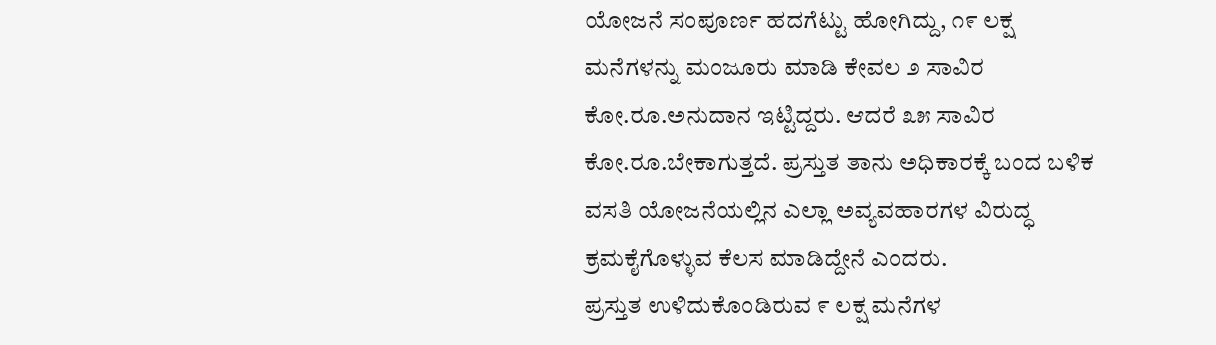ಯೋಜನೆ ಸಂಪೂರ್ಣ ಹದಗೆಟ್ಟು ಹೋಗಿದ್ದು, ೧೯ ಲಕ್ಷ ಮನೆಗಳನ್ನು ಮಂಜೂರು ಮಾಡಿ ಕೇವಲ ೨ ಸಾವಿರ ಕೋ.ರೂ.ಅನುದಾನ ಇಟ್ಟಿದ್ದರು. ಆದರೆ ೩೫ ಸಾವಿರ ಕೋ.ರೂ.ಬೇಕಾಗುತ್ತದೆ. ಪ್ರಸ್ತುತ ತಾನು ಅಧಿಕಾರಕ್ಕೆ ಬಂದ ಬಳಿಕ ವಸತಿ ಯೋಜನೆಯಲ್ಲಿನ ಎಲ್ಲಾ ಅವ್ಯವಹಾರಗಳ ವಿರುದ್ಧ ಕ್ರಮಕೈಗೊಳ್ಳುವ ಕೆಲಸ ಮಾಡಿದ್ದೇನೆ ಎಂದರು.
ಪ್ರಸ್ತುತ ಉಳಿದುಕೊಂಡಿರುವ ೯ ಲಕ್ಷ ಮನೆಗಳ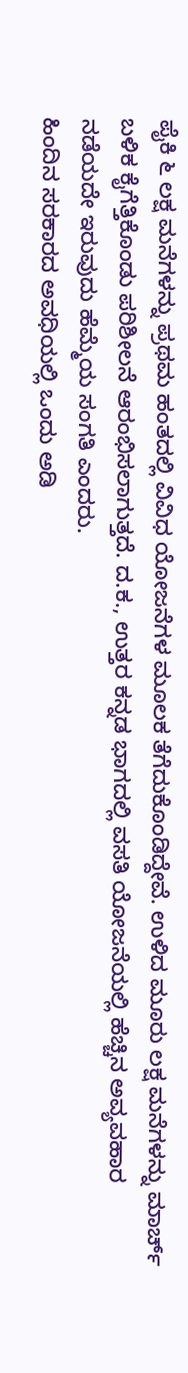ಪೈಕಿ ೬ ಲಕ್ಷ ಮನೆಗಳನ್ನು ಪ್ರಥಮ ಹಂತದಲ್ಲಿ ವಿವಿಧ ಯೋಜನೆಗಳ ಮೂಲಕ ತೆಗೆದುಕೊಂಡಿದ್ದೇವೆ. ಉಳಿದ ಮೂರು ಲಕ್ಷ ಮನೆಗಳನ್ನು ಮಾರ್ಚ್ ಬಳಿಕ ಕೈಗೆತ್ತಿಕೊಂಡು ಪರಿಶೀಲನೆ ಆರಂಭಿಸಲಾಗುತ್ತದೆ. ದ.ಕ., ಉತ್ತರ ಕನ್ನಡ ಭಾಗದಲ್ಲಿ ವಸತಿ ಯೋಜನೆಯಲ್ಲಿ ಹೆಚ್ಚಿನ ಅವ್ಯವಹಾರ ನಡೆಯದೇ ಇರುವುದು ಹೆಮ್ಮೆಯ ಸಂಗತಿ ಎಂದರು.
ಹಿಂದಿನ ಸರಕಾರದ ಅವಧಿಯಲ್ಲಿ ಒಂದು ಅಡಿ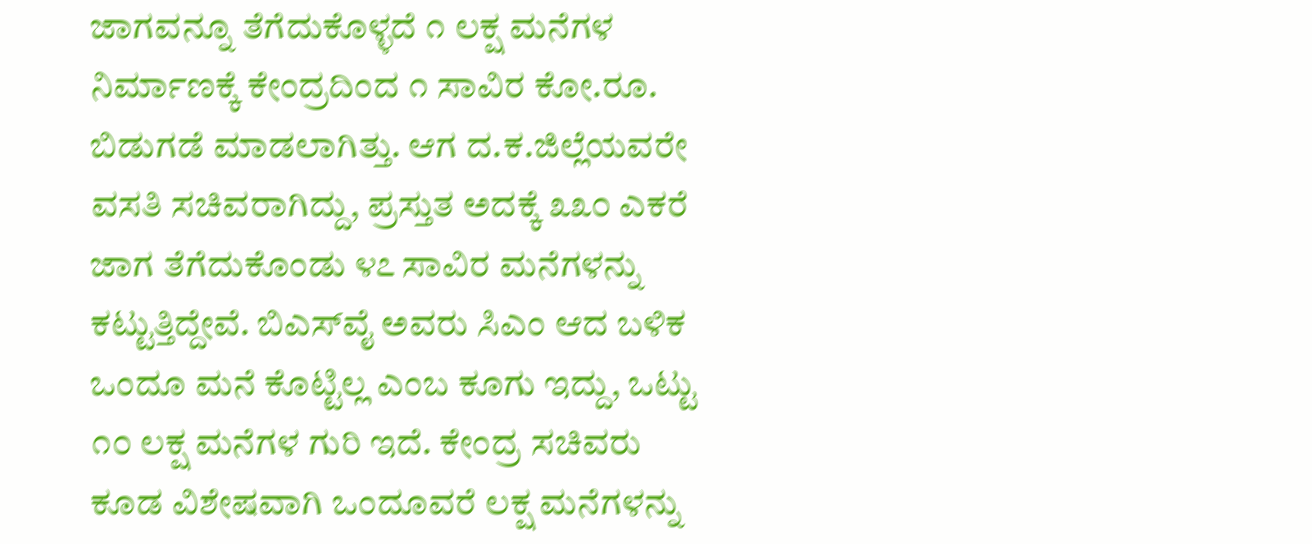ಜಾಗವನ್ನೂ ತೆಗೆದುಕೊಳ್ಳದೆ ೧ ಲಕ್ಷ ಮನೆಗಳ ನಿರ್ಮಾಣಕ್ಕೆ ಕೇಂದ್ರದಿಂದ ೧ ಸಾವಿರ ಕೋ.ರೂ. ಬಿಡುಗಡೆ ಮಾಡಲಾಗಿತ್ತು. ಆಗ ದ.ಕ.ಜಿಲ್ಲೆಯವರೇ ವಸತಿ ಸಚಿವರಾಗಿದ್ದು, ಪ್ರಸ್ತುತ ಅದಕ್ಕೆ ೩೩೦ ಎಕರೆ ಜಾಗ ತೆಗೆದುಕೊಂಡು ೪೭ ಸಾವಿರ ಮನೆಗಳನ್ನು ಕಟ್ಟುತ್ತಿದ್ದೇವೆ. ಬಿಎಸ್‌ವೈ ಅವರು ಸಿಎಂ ಆದ ಬಳಿಕ ಒಂದೂ ಮನೆ ಕೊಟ್ಟಿಲ್ಲ ಎಂಬ ಕೂಗು ಇದ್ದು, ಒಟ್ಟು ೧೦ ಲಕ್ಷ ಮನೆಗಳ ಗುರಿ ಇದೆ. ಕೇಂದ್ರ ಸಚಿವರು ಕೂಡ ವಿಶೇಷವಾಗಿ ಒಂದೂವರೆ ಲಕ್ಷ ಮನೆಗಳನ್ನು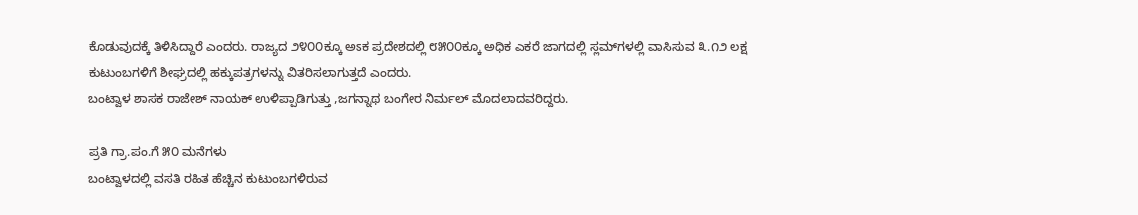ಕೊಡುವುದಕ್ಕೆ ತಿಳಿಸಿದ್ದಾರೆ ಎಂದರು. ರಾಜ್ಯದ ೨೪೦೦ಕ್ಕೂ ಅಽಕ ಪ್ರದೇಶದಲ್ಲಿ ೮೫೦೦ಕ್ಕೂ ಅಧಿಕ ಎಕರೆ ಜಾಗದಲ್ಲಿ ಸ್ಲಮ್‌ಗಳಲ್ಲಿ ವಾಸಿಸುವ ೩.೧೨ ಲಕ್ಷ ಕುಟುಂಬಗಳಿಗೆ ಶೀಘ್ರದಲ್ಲಿ ಹಕ್ಕುಪತ್ರಗಳನ್ನು ವಿತರಿಸಲಾಗುತ್ತದೆ ಎಂದರು.
ಬಂಟ್ವಾಳ ಶಾಸಕ ರಾಜೇಶ್ ನಾಯಕ್ ಉಳಿಪ್ಪಾಡಿಗುತ್ತು ,ಜಗನ್ನಾಥ ಬಂಗೇರ ನಿರ್ಮಲ್ ‌‌ಮೊದಲಾದವರಿದ್ದರು.

ಪ್ರತಿ ಗ್ರಾ.ಪಂ.ಗೆ ೫೦ ಮನೆಗಳು
ಬಂಟ್ವಾಳದಲ್ಲಿ ವಸತಿ ರಹಿತ ಹೆಚ್ಚಿನ ಕುಟುಂಬಗಳಿರುವ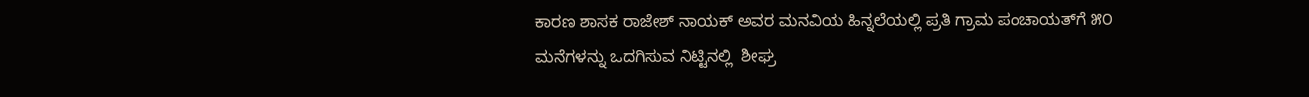ಕಾರಣ ಶಾಸಕ ರಾಜೇಶ್ ನಾಯಕ್ ಅವರ ಮನವಿಯ ಹಿನ್ನಲೆಯಲ್ಲಿ ಪ್ರತಿ ಗ್ರಾಮ ಪಂಚಾಯತ್‌ಗೆ ೫೦ ಮನೆಗಳನ್ನು ಒದಗಿಸುವ ನಿಟ್ಟಿನಲ್ಲಿ  ಶೀಘ್ರ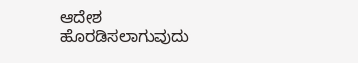ಆದೇಶ ಹೊರಡಿಸಲಾಗುವುದು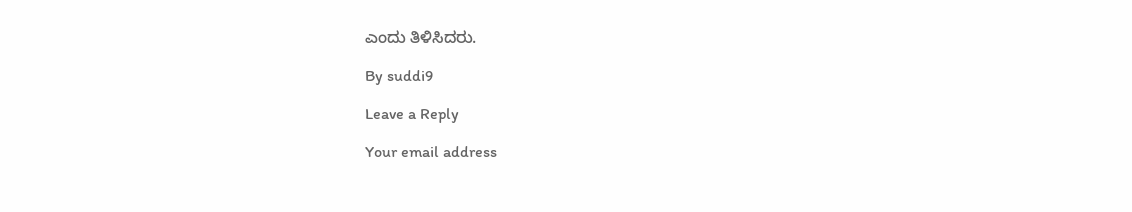ಎಂದು ತಿಳಿಸಿದರು.

By suddi9

Leave a Reply

Your email address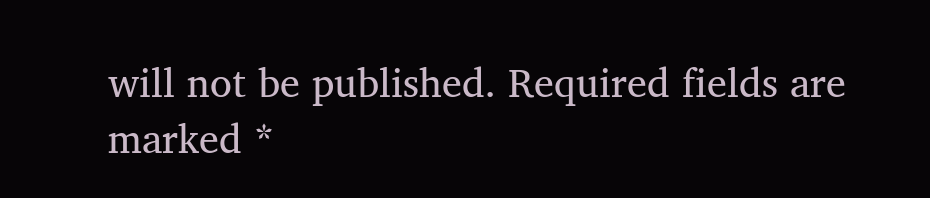will not be published. Required fields are marked *